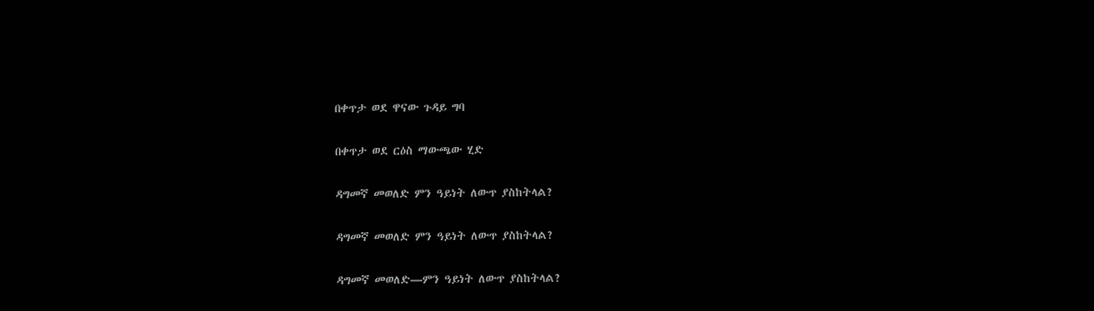በቀጥታ ወደ ዋናው ጉዳይ ግባ

በቀጥታ ወደ ርዕስ ማውጫው ሂድ

ዳግመኛ መወለድ ምን ዓይነት ለውጥ ያስከትላል?

ዳግመኛ መወለድ ምን ዓይነት ለውጥ ያስከትላል?

ዳግመኛ መወለድ—ምን ዓይነት ለውጥ ያስከትላል?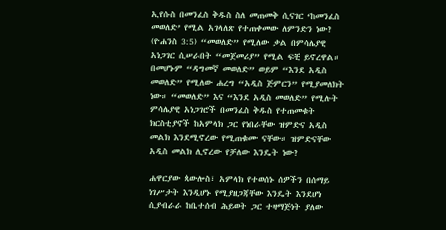ኢየሱስ በመንፈስ ቅዱስ ስለ መጠመቅ ሲናገር ‘ከመንፈስ መወለድ’ የሚል አገላለጽ የተጠቀመው ለምንድን ነው? (ዮሐንስ 3:5) “መወለድ” የሚለው ቃል በምሳሌያዊ አነጋገር ሲሠራበት “መጀመሪያ” የሚል ፍቺ ይኖረዋል። በመሆኑም “ዳግመኛ መወለድ” ወይም “እንደ አዲስ መወለድ” የሚለው ሐረግ “አዲስ ጅምርን” የሚያመለክት ነው። “መወለድ” እና “እንደ አዲስ መወለድ” የሚሉት ምሳሌያዊ አነጋገሮች በመንፈስ ቅዱስ የተጠመቁት ክርስቲያኖች ከአምላክ ጋር የነበራቸው ዝምድና አዲስ መልክ እንደሚኖረው የሚጠቁሙ ናቸው። ዝምድናቸው አዲስ መልክ ሊኖረው የቻለው እንዴት ነው?

ሐዋርያው ጳውሎስ፣ አምላክ የተወሰኑ ሰዎችን በሰማይ ነገሥታት እንዲሆኑ የሚያዘጋጃቸው እንዴት እንደሆነ ሲያብራራ ከቤተሰብ ሕይወት ጋር ተዛማጅነት ያለው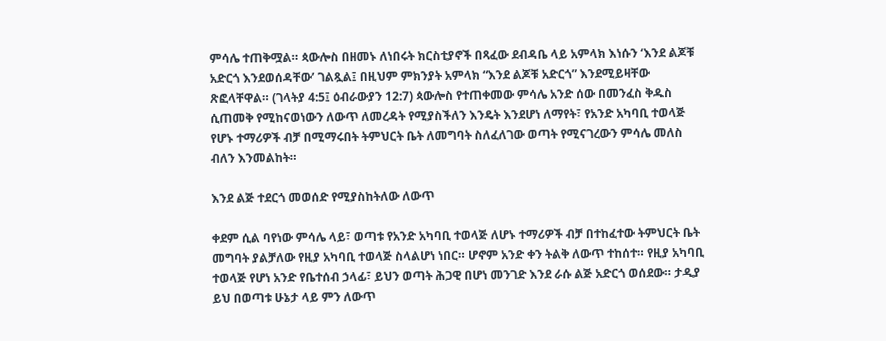ምሳሌ ተጠቅሟል። ጳውሎስ በዘመኑ ለነበሩት ክርስቲያኖች በጻፈው ደብዳቤ ላይ አምላክ እነሱን ‘እንደ ልጆቹ አድርጎ እንደወሰዳቸው’ ገልጿል፤ በዚህም ምክንያት አምላክ “እንደ ልጆቹ አድርጎ” እንደሚይዛቸው ጽፎላቸዋል። (ገላትያ 4:5፤ ዕብራውያን 12:7) ጳውሎስ የተጠቀመው ምሳሌ አንድ ሰው በመንፈስ ቅዱስ ሲጠመቅ የሚከናወነውን ለውጥ ለመረዳት የሚያስችለን እንዴት እንደሆነ ለማየት፣ የአንድ አካባቢ ተወላጅ የሆኑ ተማሪዎች ብቻ በሚማሩበት ትምህርት ቤት ለመግባት ስለፈለገው ወጣት የሚናገረውን ምሳሌ መለስ ብለን እንመልከት።

እንደ ልጅ ተደርጎ መወሰድ የሚያስከትለው ለውጥ

ቀደም ሲል ባየነው ምሳሌ ላይ፣ ወጣቱ የአንድ አካባቢ ተወላጅ ለሆኑ ተማሪዎች ብቻ በተከፈተው ትምህርት ቤት መግባት ያልቻለው የዚያ አካባቢ ተወላጅ ስላልሆነ ነበር። ሆኖም አንድ ቀን ትልቅ ለውጥ ተከሰተ። የዚያ አካባቢ ተወላጅ የሆነ አንድ የቤተሰብ ኃላፊ፣ ይህን ወጣት ሕጋዊ በሆነ መንገድ እንደ ራሱ ልጅ አድርጎ ወሰደው። ታዲያ ይህ በወጣቱ ሁኔታ ላይ ምን ለውጥ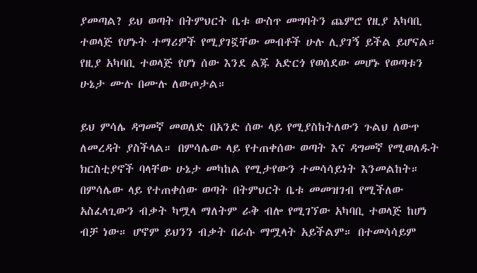ያመጣል? ይህ ወጣት በትምህርት ቤቱ ውስጥ መግባትን ጨምሮ የዚያ አካባቢ ተወላጅ የሆኑት ተማሪዎች የሚያገኟቸው መብቶች ሁሉ ሊያገኝ ይችል ይሆናል። የዚያ አካባቢ ተወላጅ የሆነ ሰው እንደ ልጁ አድርጎ የወሰደው መሆኑ የወጣቱን ሁኔታ ሙሉ በሙሉ ለውጦታል።

ይህ ምሳሌ ዳግመኛ መወለድ በአንድ ሰው ላይ የሚያስከትለውን ጉልህ ለውጥ ለመረዳት ያስችላል። በምሳሌው ላይ የተጠቀሰው ወጣት እና ዳግመኛ የሚወለዱት ክርስቲያኖች ባላቸው ሁኔታ መካከል የሚታየውን ተመሳሳይነት እንመልከት። በምሳሌው ላይ የተጠቀሰው ወጣት በትምህርት ቤቱ መመዝገብ የሚችለው አስፈላጊውን ብቃት ካሟላ ማለትም ራቅ ብሎ የሚገኘው አካባቢ ተወላጅ ከሆነ ብቻ ነው። ሆኖም ይህንን ብቃት በራሱ ማሟላት አይችልም። በተመሳሳይም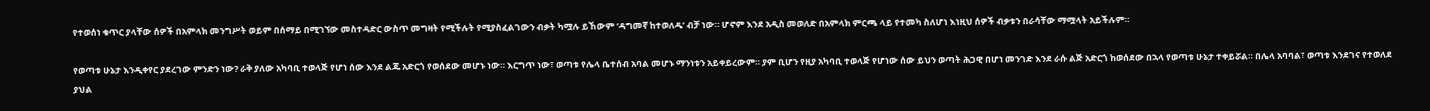የተወሰነ ቁጥር ያላቸው ሰዎች በአምላክ መንግሥት ወይም በሰማይ በሚገኘው መስተዳድር ውስጥ መግዛት የሚችሉት የሚያስፈልገውን ብቃት ካሟሉ ይኸውም ‘ዳግመኛ ከተወለዱ’ ብቻ ነው። ሆኖም እንደ አዲስ መወለድ በአምላክ ምርጫ ላይ የተመካ ስለሆነ እነዚህ ሰዎች ብቃቱን በራሳቸው ማሟላት አይችሉም።

የወጣቱ ሁኔታ እንዲቀየር ያደረገው ምንድን ነው? ራቅ ያለው አካባቢ ተወላጅ የሆነ ሰው እንደ ልጁ አድርጎ የወሰደው መሆኑ ነው። እርግጥ ነው፣ ወጣቱ የሌላ ቤተሰብ አባል መሆኑ ማንነቱን አይቀይረውም። ያም ቢሆን የዚያ አካባቢ ተወላጅ የሆነው ሰው ይህን ወጣት ሕጋዊ በሆነ መንገድ እንደ ራሱ ልጅ አድርጎ ከወሰደው በኋላ የወጣቱ ሁኔታ ተቀይሯል። በሌላ አባባል፣ ወጣቱ እንደገና የተወለደ ያህል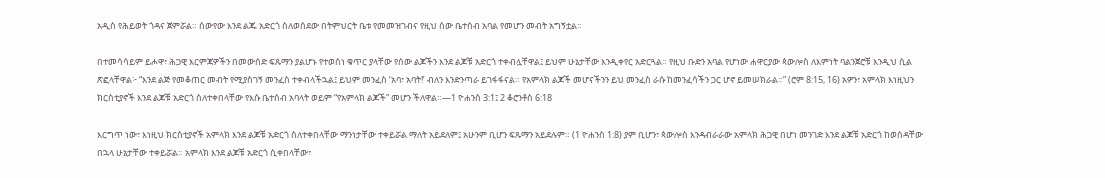አዲስ የሕይወት ጎዳና ጀምሯል። ሰውየው እንደ ልጁ አድርጎ ስለወሰደው በትምህርት ቤቱ የመመዝገብና የዚህ ሰው ቤተሰብ አባል የመሆን መብት አግኝቷል።

በተመሳሳይም ይሖዋ፣ ሕጋዊ እርምጃዎችን በመውሰድ ፍጹማን ያልሆኑ የተወሰነ ቁጥር ያላቸው የሰው ልጆችን እንደ ልጆቹ አድርጎ ተቀብሏቸዋል፤ ይህም ሁኔታቸው እንዲቀየር አድርጓል። የዚህ ቡድን አባል የሆነው ሐዋርያው ጳውሎስ ለእምነት ባልንጀሮቹ እንዲህ ሲል ጽፎላቸዋል፦ “እንደ ልጅ የመቆጠር መብት የሚያስገኝ መንፈስ ተቀብላችኋል፤ ይህም መንፈስ ‘አባ፣ አባት!’ ብለን እንድንጣራ ይገፋፋናል። የአምላክ ልጆች መሆናችንን ይህ መንፈስ ራሱ ከመንፈሳችን ጋር ሆኖ ይመሠክራል።” (ሮም 8:15, 16) አዎን፣ አምላክ እነዚህን ክርስቲያኖች እንደ ልጆቹ አድርጎ ስለተቀበላቸው የእሱ ቤተሰብ አባላት ወይም “የአምላክ ልጆች” መሆን ችለዋል።—1 ዮሐንስ 3:1፤ 2 ቆሮንቶስ 6:18

እርግጥ ነው፣ እነዚህ ክርስቲያኖች አምላክ እንደ ልጆቹ አድርጎ ስለተቀበላቸው ማንነታቸው ተቀይሯል ማለት አይደለም፤ አሁንም ቢሆን ፍጹማን አይደሉም። (1 ዮሐንስ 1:8) ያም ቢሆን፣ ጳውሎስ እንዳብራራው አምላክ ሕጋዊ በሆነ መንገድ እንደ ልጆቹ አድርጎ ከወሰዳቸው በኋላ ሁኔታቸው ተቀይሯል። አምላክ እንደ ልጆቹ አድርጎ ሲቀበላቸው፣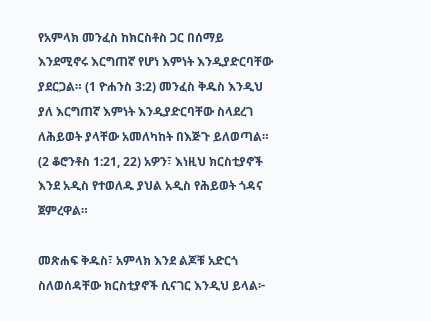የአምላክ መንፈስ ከክርስቶስ ጋር በሰማይ እንደሚኖሩ እርግጠኛ የሆነ እምነት እንዲያድርባቸው ያደርጋል። (1 ዮሐንስ 3:2) መንፈስ ቅዱስ እንዲህ ያለ እርግጠኛ እምነት እንዲያድርባቸው ስላደረገ ለሕይወት ያላቸው አመለካከት በእጅጉ ይለወጣል። (2 ቆሮንቶስ 1:21, 22) አዎን፣ እነዚህ ክርስቲያኖች እንደ አዲስ የተወለዱ ያህል አዲስ የሕይወት ጎዳና ጀምረዋል።

መጽሐፍ ቅዱስ፣ አምላክ እንደ ልጆቹ አድርጎ ስለወሰዳቸው ክርስቲያኖች ሲናገር እንዲህ ይላል፦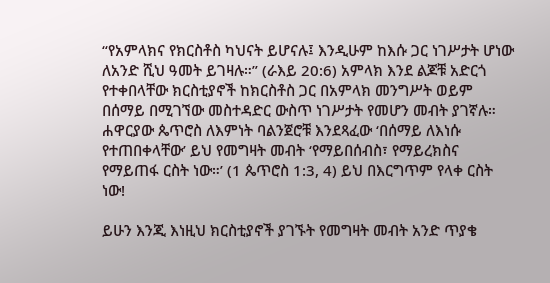“የአምላክና የክርስቶስ ካህናት ይሆናሉ፤ እንዲሁም ከእሱ ጋር ነገሥታት ሆነው ለአንድ ሺህ ዓመት ይገዛሉ።” (ራእይ 20:6) አምላክ እንደ ልጆቹ አድርጎ የተቀበላቸው ክርስቲያኖች ከክርስቶስ ጋር በአምላክ መንግሥት ወይም በሰማይ በሚገኘው መስተዳድር ውስጥ ነገሥታት የመሆን መብት ያገኛሉ። ሐዋርያው ጴጥሮስ ለእምነት ባልንጀሮቹ እንደጻፈው ‘በሰማይ ለእነሱ የተጠበቀላቸው’ ይህ የመግዛት መብት ‘የማይበሰብስ፣ የማይረክስና የማይጠፋ ርስት ነው።’ (1 ጴጥሮስ 1:3, 4) ይህ በእርግጥም የላቀ ርስት ነው!

ይሁን እንጂ እነዚህ ክርስቲያኖች ያገኙት የመግዛት መብት አንድ ጥያቄ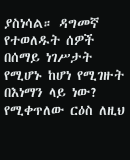ያስነሳል። ዳግመኛ የተወለዱት ሰዎች በሰማይ ነገሥታት የሚሆኑ ከሆነ የሚገዙት በእነማን ላይ ነው? የሚቀጥለው ርዕስ ለዚህ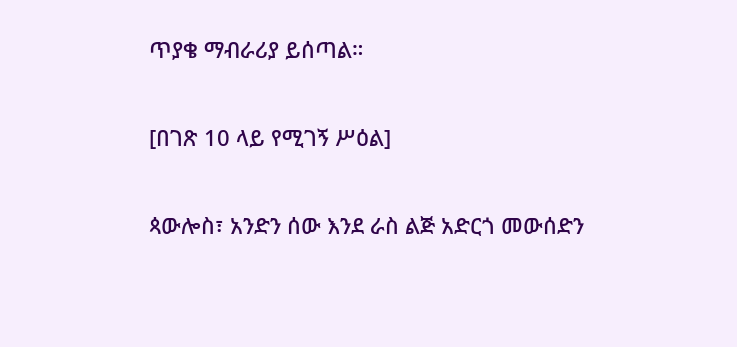ጥያቄ ማብራሪያ ይሰጣል።

[በገጽ 10 ላይ የሚገኝ ሥዕል]

ጳውሎስ፣ አንድን ሰው እንደ ራስ ልጅ አድርጎ መውሰድን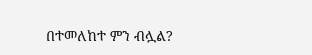በተመለከተ ምን ብሏል?